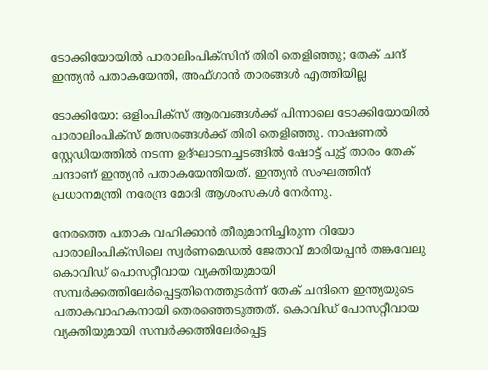ടോക്കിയോയില്‍ പാരാലിംപിക്സിന് തിരി തെളിഞ്ഞു; തേക് ചന്ദ് ഇന്ത്യന്‍ പതാകയേന്തി, അഫ്ഗാന്‍ താരങ്ങള്‍ എത്തിയില്ല

ടോക്കിയോ: ഒളിംപിക്സ് ആരവങ്ങള്‍ക്ക് പിന്നാലെ ടോക്കിയോയില്‍ പാരാലിംപിക്സ് മത്സരങ്ങള്‍ക്ക് തിരി തെളിഞ്ഞു. നാഷണല്‍ സ്റ്റേഡിയത്തില്‍ നടന്ന ഉദ്ഘാടനച്ചടങ്ങില്‍ ഷോട്ട് പുട്ട് താരം തേക് ചന്ദാണ് ഇന്ത്യന്‍ പതാകയേന്തിയത്. ഇന്ത്യന്‍ സംഘത്തിന് പ്രധാനമന്ത്രി നരേന്ദ്ര മോദി ആശംസകള്‍ നേര്‍ന്നു.

നേരത്തെ പതാക വഹിക്കാന്‍ തീരുമാനിച്ചിരുന്ന റിയോ പാരാലിംപിക്സിലെ സ്വര്‍ണമെഡല്‍ ജേതാവ് മാരിയപ്പന്‍ തങ്കവേലു കൊവിഡ് പൊസറ്റീവായ വ്യക്തിയുമായി സമ്പര്‍ക്കത്തിലേര്‍പ്പെട്ടതിനെത്തുടര്‍ന്ന് തേക് ചന്ദിനെ ഇന്ത്യയുടെ പതാകവാഹകനായി തെരഞ്ഞെടുത്തത്. കൊവിഡ് പോസറ്റീവായ വ്യക്തിയുമായി സമ്പര്‍ക്കത്തിലേര്‍പ്പെട്ട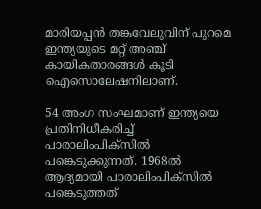മാരിയപ്പന്‍ തങ്കവേലുവിന് പുറമെ ഇന്ത്യയുടെ മറ്റ് അഞ്ച് കായികതാരങ്ങള്‍ കൂടി ഐസൊലേഷനിലാണ്.

54 അംഗ സംഘമാണ് ഇന്ത്യയെ പ്രതിനിധീകരിച്ച് പാരാലിംപിക്സില്‍ പങ്കെടുക്കുന്നത്. 1968ല്‍ ആദ്യമായി പാരാലിംപിക്സില്‍ പങ്കെടുത്തത്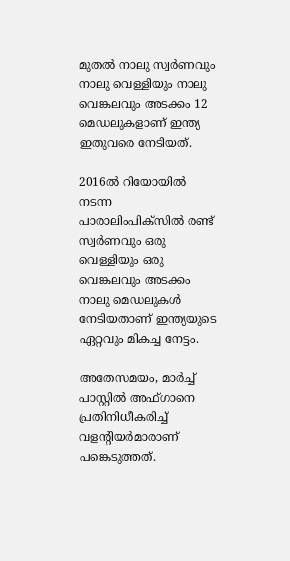മുതല്‍ നാലു സ്വര്‍ണവും നാലു വെള്ളിയും നാലു വെങ്കലവും അടക്കം 12 മെഡലുകളാണ് ഇന്ത്യ ഇതുവരെ നേടിയത്.

2016ല്‍ റിയോയില്‍ നടന്ന പാരാലിംപിക്സില്‍ രണ്ട് സ്വര്‍ണവും ഒരു വെള്ളിയും ഒരു വെങ്കലവും അടക്കം നാലു മെഡലുകള്‍ നേടിയതാണ് ഇന്ത്യയുടെ ഏറ്റവും മികച്ച നേട്ടം.

അതേസമയം, മാര്‍ച്ച് പാസ്റ്റില്‍ അഫ്ഗാനെ പ്രതിനിധീകരിച്ച് വളന്റിയര്‍മാരാണ് പങ്കെടുത്തത്.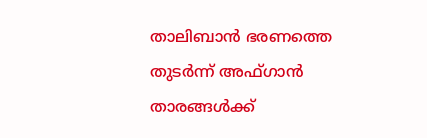താലിബാന്‍ ഭരണത്തെ തുടര്‍ന്ന് അഫ്ഗാന്‍ താരങ്ങള്‍ക്ക്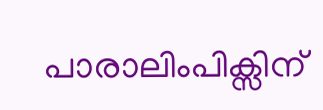പാരാലിംപിക്സിന്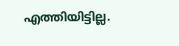എത്തിയിട്ടില്ല.